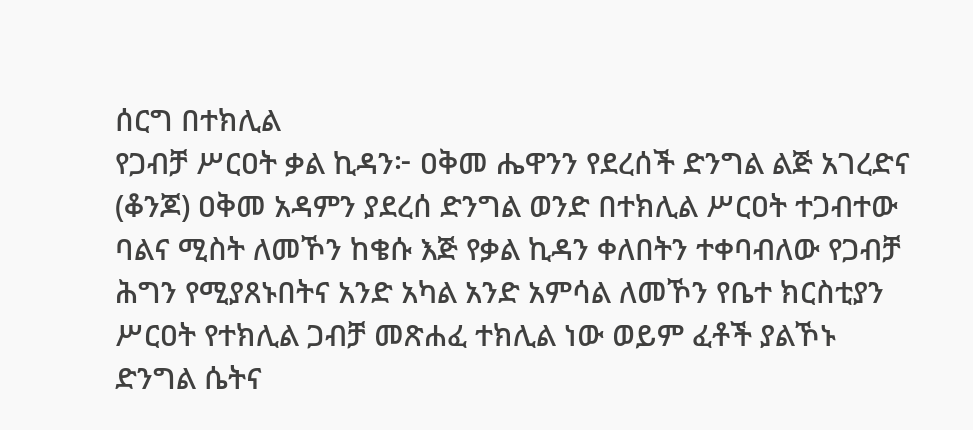ሰርግ በተክሊል
የጋብቻ ሥርዐት ቃል ኪዳን፦ ዐቅመ ሔዋንን የደረሰች ድንግል ልጅ አገረድና (ቆንጆ) ዐቅመ አዳምን ያደረሰ ድንግል ወንድ በተክሊል ሥርዐት ተጋብተው ባልና ሚስት ለመኾን ከቄሱ እጅ የቃል ኪዳን ቀለበትን ተቀባብለው የጋብቻ ሕግን የሚያጸኑበትና አንድ አካል አንድ አምሳል ለመኾን የቤተ ክርስቲያን ሥርዐት የተክሊል ጋብቻ መጽሐፈ ተክሊል ነው ወይም ፈቶች ያልኾኑ ድንግል ሴትና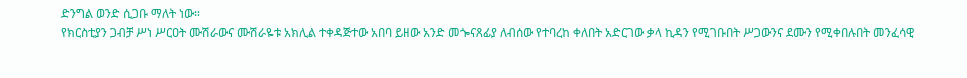ድንግል ወንድ ሲጋቡ ማለት ነው።
የክርስቲያን ጋብቻ ሥነ ሥርዐት ሙሽራውና ሙሽራዬቱ አክሊል ተቀዳጅተው አበባ ይዘው አንድ መጐናጸፊያ ለብሰው የተባረከ ቀለበት አድርገው ቃላ ኪዳን የሚገቡበት ሥጋውንና ደሙን የሚቀበሉበት መንፈሳዊ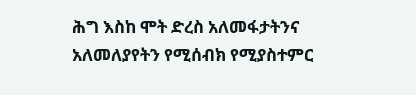ሕግ እስከ ሞት ድረስ አለመፋታትንና አለመለያየትን የሚሰብክ የሚያስተምር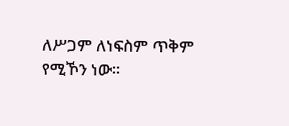ለሥጋም ለነፍስም ጥቅም የሚኾን ነው።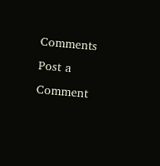Comments
Post a Comment